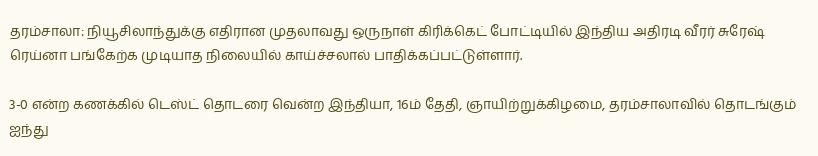தரம்சாலா: நியூசிலாந்துக்கு எதிரான முதலாவது ஒருநாள் கிரிக்கெட் போட்டியில் இந்திய அதிரடி வீரர் சுரேஷ் ரெய்னா பங்கேற்க முடியாத நிலையில் காய்ச்சலால் பாதிக்கப்பட்டுள்ளார்.

3-0 என்ற கணக்கில் டெஸ்ட் தொடரை வென்ற இந்தியா, 16ம் தேதி, ஞாயிற்றுக்கிழமை, தரம்சாலாவில் தொடங்கும் ஐந்து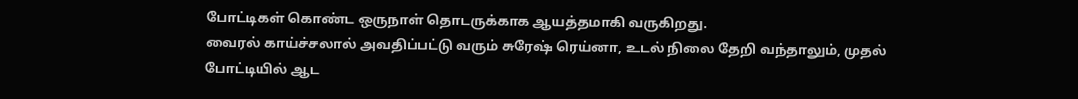போட்டிகள் கொண்ட ஒருநாள் தொடருக்காக ஆயத்தமாகி வருகிறது.
வைரல் காய்ச்சலால் அவதிப்பட்டு வரும் சுரேஷ் ரெய்னா, உடல் நிலை தேறி வந்தாலும், முதல் போட்டியில் ஆட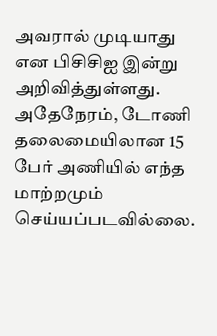அவரால் முடியாது என பிசிசிஐ இன்று அறிவித்துள்ளது.
அதேநேரம், டோணி தலைமையிலான 15 பேர் அணியில் எந்த மாற்றமும் செய்யப்படவில்லை.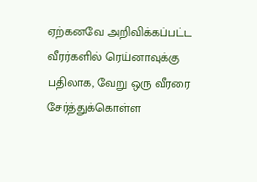ஏற்கனவே அறிவிக்கப்பட்ட வீரர்களில் ரெய்னாவுக்கு பதிலாக, வேறு ஒரு வீரரை சேர்த்துக்கொள்ள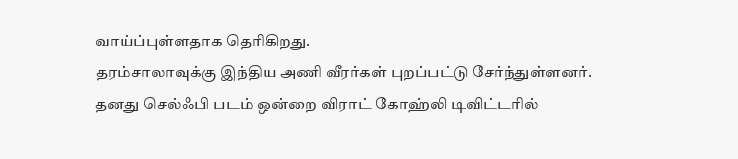வாய்ப்புள்ளதாக தெரிகிறது.
தரம்சாலாவுக்கு இந்திய அணி வீரர்கள் புறப்பட்டு சேர்ந்துள்ளனர். தனது செல்ஃபி படம் ஒன்றை விராட் கோஹ்லி டிவிட்டரில்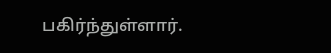பகிர்ந்துள்ளார்.